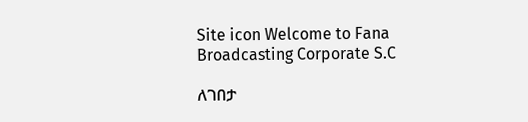Site icon Welcome to Fana Broadcasting Corporate S.C

ለገበታ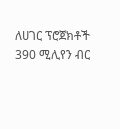ለሀገር ፕሮጀክቶች 390 ሚሊየን ብር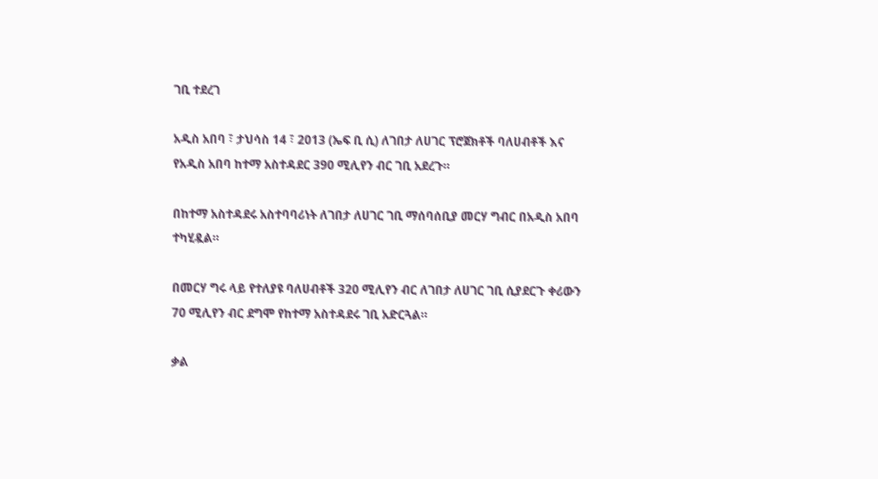ገቢ ተደረገ

አዲስ አበባ ፣ ታህሳስ 14 ፣ 2013 (ኤፍ ቢ ሲ) ለገበታ ለሀገር ፕሮጀክቶች ባለሀብቶች እና የአዲስ አበባ ከተማ አስተዳደር 390 ሚሊየን ብር ገቢ አደረጉ።

በከተማ አስተዳደሩ አስተባባሪነት ለገበታ ለሀገር ገቢ ማሰባሰቢያ መርሃ ግብር በአዲስ አበባ ተካሂዷል።

በመርሃ ግሩ ላይ የተለያዩ ባለሀብቶች 320 ሚሊየን ብር ለገበታ ለሀገር ገቢ ሲያደርጉ ቀሪውን 70 ሚሊየን ብር ደግሞ የከተማ አስተዳደሩ ገቢ አድርጓል።

ቃል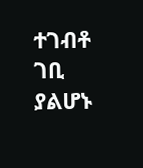ተገብቶ ገቢ ያልሆኑ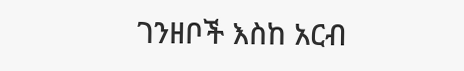ገንዘቦች እስከ አርብ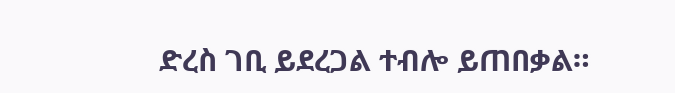ድረስ ገቢ ይደረጋል ተብሎ ይጠበቃል።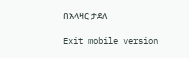በአላዛር ታደለ

Exit mobile version